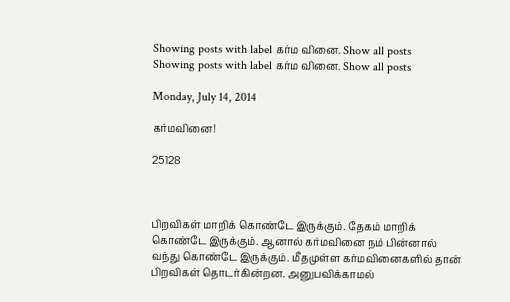Showing posts with label கர்ம வினை. Show all posts
Showing posts with label கர்ம வினை. Show all posts

Monday, July 14, 2014

கர்மவினை!

25128



பிறவிகள் மாறிக் கொண்டே இருக்கும். தேகம் மாறிக் கொண்டே இருக்கும். ஆனால் கர்மவினை நம் பின்னால் வந்து கொண்டே இருக்கும். மீதமுள்ள கர்மவினைகளில் தான் பிறவிகள் தொடர்கின்றன. அனுபவிக்காமல்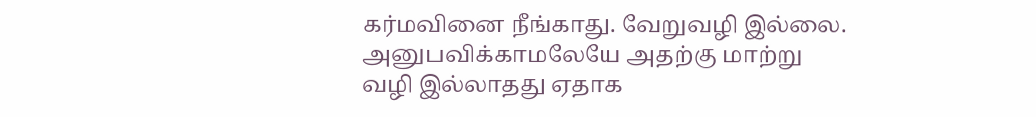கர்மவினை நீங்காது. வேறுவழி இல்லை. அனுபவிக்காமலேயே அதற்கு மாற்று வழி இல்லாதது ஏதாக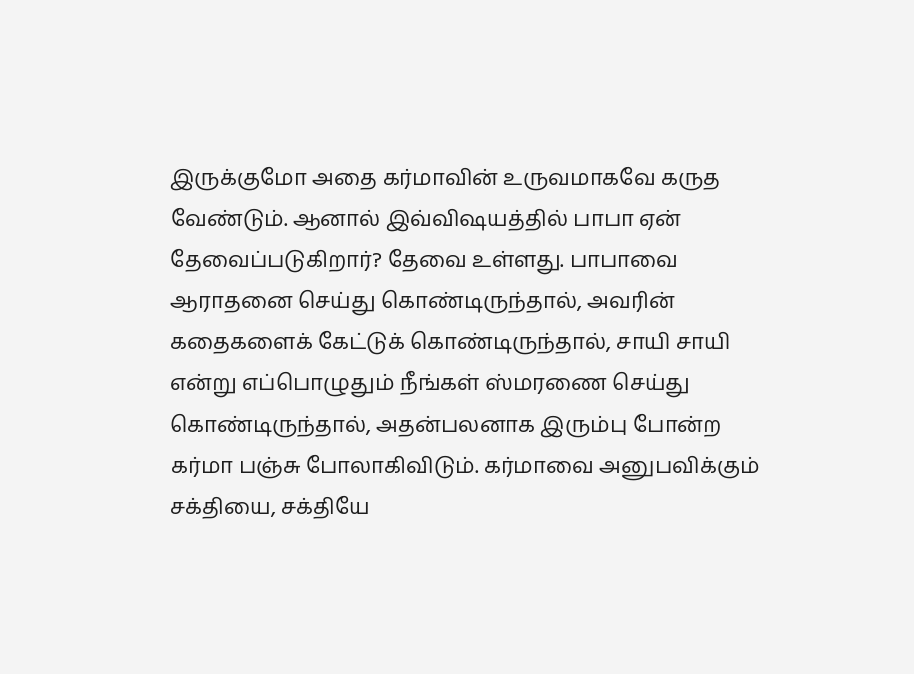இருக்குமோ அதை கர்மாவின் உருவமாகவே கருத வேண்டும். ஆனால் இவ்விஷயத்தில் பாபா ஏன் தேவைப்படுகிறார்? தேவை உள்ளது. பாபாவை ஆராதனை செய்து கொண்டிருந்தால், அவரின் கதைகளைக் கேட்டுக் கொண்டிருந்தால், சாயி சாயி என்று எப்பொழுதும் நீங்கள் ஸ்மரணை செய்து கொண்டிருந்தால், அதன்பலனாக இரும்பு போன்ற கர்மா பஞ்சு போலாகிவிடும். கர்மாவை அனுபவிக்கும் சக்தியை, சக்தியே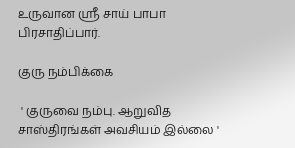உருவான ஸ்ரீ சாய் பாபா பிரசாதிப்பார்.

குரு நம்பிக்கை

 ' குருவை நம்பு. ஆறுவித சாஸ்திரங்கள் அவசியம் இல்லை '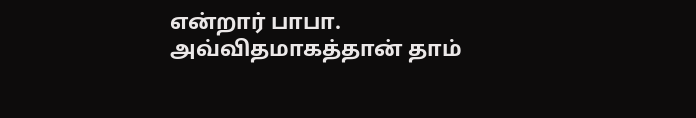என்றார் பாபா. அவ்விதமாகத்தான் தாம்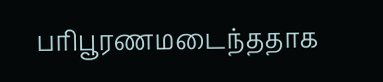பரிபூரணமடைந்ததாக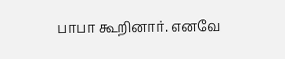பாபா கூறினார். எனவே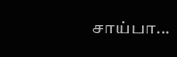சாய்பா...